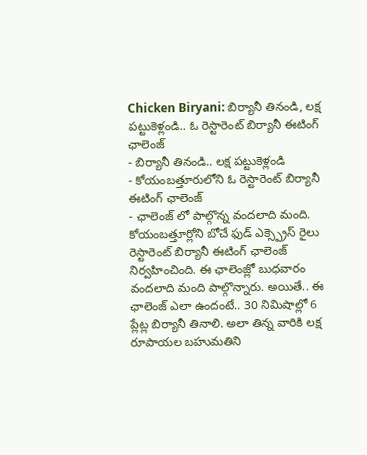Chicken Biryani: బిర్యానీ తినండి, లక్ష పట్టుకెళ్లండి.. ఓ రెస్టారెంట్ బిర్యానీ ఈటింగ్ ఛాలెంజ్
- బిర్యానీ తినండి.. లక్ష పట్టుకెళ్లండి
- కోయంబత్తూరులోని ఓ రెస్టారెంట్ బిర్యానీ ఈటింగ్ ఛాలెంజ్
- ఛాలెంజ్ లో పాల్గొన్న వందలాది మంది.
కోయంబత్తూర్లోని బోచే ఫుడ్ ఎక్స్ప్రెస్ రైలు రెస్టారెంట్ బిర్యానీ ఈటింగ్ ఛాలెంజ్ నిర్వహించింది. ఈ ఛాలెంజ్లో బుధవారం వందలాది మంది పాల్గొన్నారు. అయితే.. ఈ ఛాలెంజ్ ఎలా ఉందంటే.. 30 నిమిషాల్లో 6 ప్లేట్ల బిర్యానీ తినాలి. అలా తిన్న వారికి లక్ష రూపాయల బహుమతిని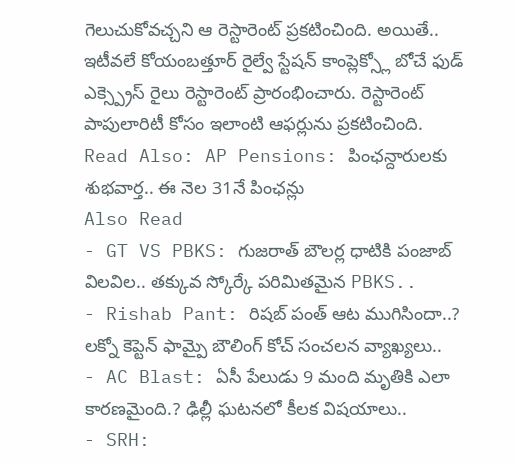గెలుచుకోవచ్చని ఆ రెస్టారెంట్ ప్రకటించింది. అయితే.. ఇటీవలే కోయంబత్తూర్ రైల్వే స్టేషన్ కాంప్లెక్స్లో బోచే ఫుడ్ ఎక్స్ప్రెస్ రైలు రెస్టారెంట్ ప్రారంభించారు. రెస్టారెంట్ పాపులారిటీ కోసం ఇలాంటి ఆఫర్లును ప్రకటించింది.
Read Also: AP Pensions: పింఛన్దారులకు శుభవార్త.. ఈ నెల 31నే పింఛన్లు
Also Read
- GT VS PBKS: గుజరాత్ బౌలర్ల ధాటికి పంజాబ్ విలవిల.. తక్కువ స్కోర్కే పరిమితమైన PBKS..
- Rishab Pant: రిషబ్ పంత్ ఆట ముగిసిందా..? లక్నో కెప్టెన్ ఫామ్పై బౌలింగ్ కోచ్ సంచలన వ్యాఖ్యలు..
- AC Blast: ఏసీ పేలుడు 9 మంది మృతికి ఎలా కారణమైంది.? ఢిల్లీ ఘటనలో కీలక విషయాలు..
- SRH: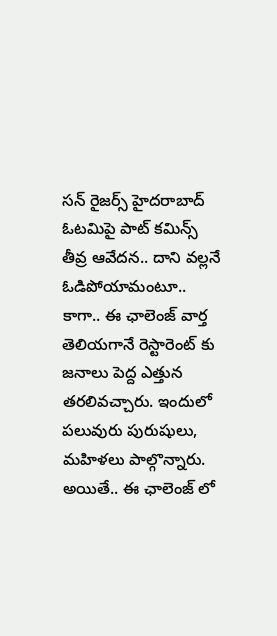సన్ రైజర్స్ హైదరాబాద్ ఓటమిపై పాట్ కమిన్స్ తీవ్ర ఆవేదన.. దాని వల్లనే ఓడిపోయామంటూ..
కాగా.. ఈ ఛాలెంజ్ వార్త తెలియగానే రెస్టారెంట్ కు జనాలు పెద్ద ఎత్తున తరలివచ్చారు. ఇందులో పలువురు పురుషులు, మహిళలు పాల్గొన్నారు. అయితే.. ఈ ఛాలెంజ్ లో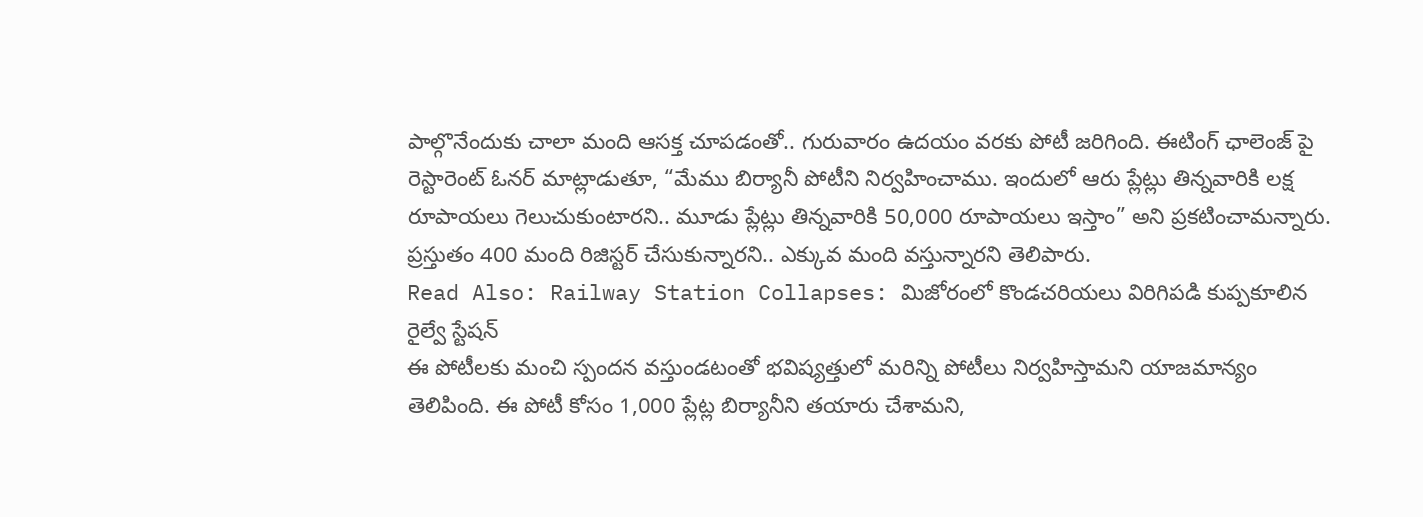పాల్గొనేందుకు చాలా మంది ఆసక్త చూపడంతో.. గురువారం ఉదయం వరకు పోటీ జరిగింది. ఈటింగ్ ఛాలెంజ్ పై రెస్టారెంట్ ఓనర్ మాట్లాడుతూ, “మేము బిర్యానీ పోటీని నిర్వహించాము. ఇందులో ఆరు ప్లేట్లు తిన్నవారికి లక్ష రూపాయలు గెలుచుకుంటారని.. మూడు ప్లేట్లు తిన్నవారికి 50,000 రూపాయలు ఇస్తాం” అని ప్రకటించామన్నారు. ప్రస్తుతం 400 మంది రిజిస్టర్ చేసుకున్నారని.. ఎక్కువ మంది వస్తున్నారని తెలిపారు.
Read Also: Railway Station Collapses: మిజోరంలో కొండచరియలు విరిగిపడి కుప్పకూలిన రైల్వే స్టేషన్
ఈ పోటీలకు మంచి స్పందన వస్తుండటంతో భవిష్యత్తులో మరిన్ని పోటీలు నిర్వహిస్తామని యాజమాన్యం తెలిపింది. ఈ పోటీ కోసం 1,000 ప్లేట్ల బిర్యానీని తయారు చేశామని,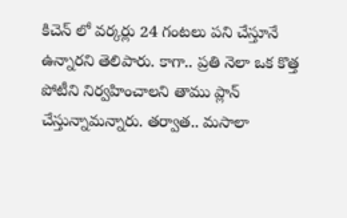కిచెన్ లో వర్కర్లు 24 గంటలు పని చేస్తూనే ఉన్నారని తెలిపారు. కాగా.. ప్రతి నెలా ఒక కొత్త పోటీని నిర్వహించాలని తాము ప్లాన్ చేస్తున్నామన్నారు. తర్వాత.. మసాలా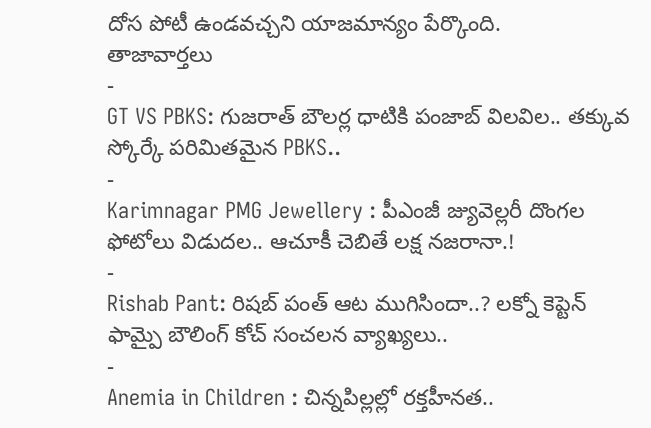దోస పోటీ ఉండవచ్చని యాజమాన్యం పేర్కొంది.
తాజావార్తలు
-
GT VS PBKS: గుజరాత్ బౌలర్ల ధాటికి పంజాబ్ విలవిల.. తక్కువ స్కోర్కే పరిమితమైన PBKS..
-
Karimnagar PMG Jewellery : పీఎంజీ జ్యువెల్లరీ దొంగల ఫోటోలు విడుదల.. ఆచూకీ చెబితే లక్ష నజరానా.!
-
Rishab Pant: రిషబ్ పంత్ ఆట ముగిసిందా..? లక్నో కెప్టెన్ ఫామ్పై బౌలింగ్ కోచ్ సంచలన వ్యాఖ్యలు..
-
Anemia in Children : చిన్నపిల్లల్లో రక్తహీనత..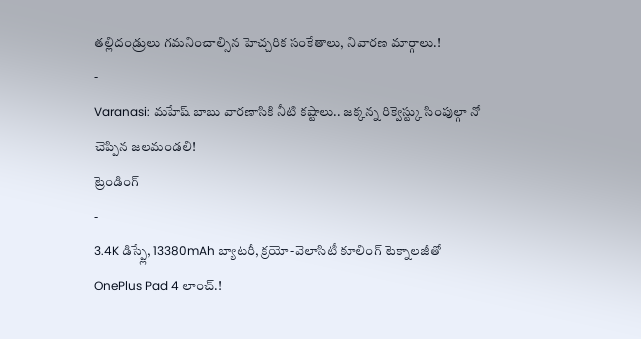తల్లిదండ్రులు గమనించాల్సిన హెచ్చరిక సంకేతాలు, నివారణ మార్గాలు.!
-
Varanasi: మహేష్ బాబు వారణాసికి నీటి కష్టాలు.. జక్కన్న రిక్వెస్ట్కు సింపుల్గా నో చెప్పిన జలమండలి!
ట్రెండింగ్
-
3.4K డిస్ప్లే, 13380mAh బ్యాటరీ, క్రయో-వెలాసిటీ కూలింగ్ టెక్నాలజీతో OnePlus Pad 4 లాంచ్.!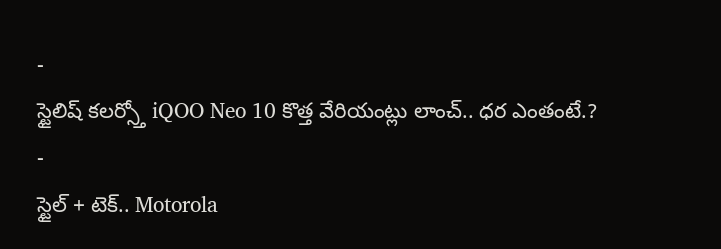-
స్టైలిష్ కలర్స్తో iQOO Neo 10 కొత్త వేరియంట్లు లాంచ్.. ధర ఎంతంటే.?
-
స్టైల్ + టెక్.. Motorola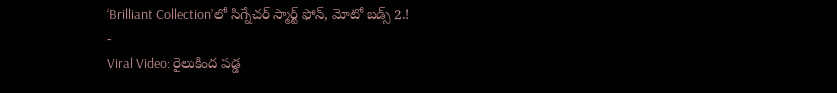‘Brilliant Collection’లో సిగ్నేచర్ స్మార్ట్ ఫోన్, మోటో బడ్స్ 2.!
-
Viral Video: రైలుకింద పడ్డ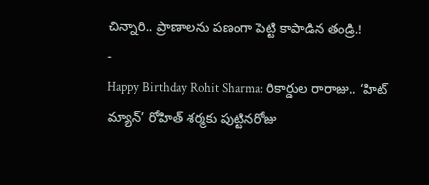చిన్నారి.. ప్రాణాలను పణంగా పెట్టి కాపాడిన తండ్రి.!
-
Happy Birthday Rohit Sharma: రికార్డుల రారాజు.. ‘హిట్ మ్యాన్’ రోహిత్ శర్మకు పుట్టినరోజు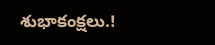శుభాకంక్షలు.!